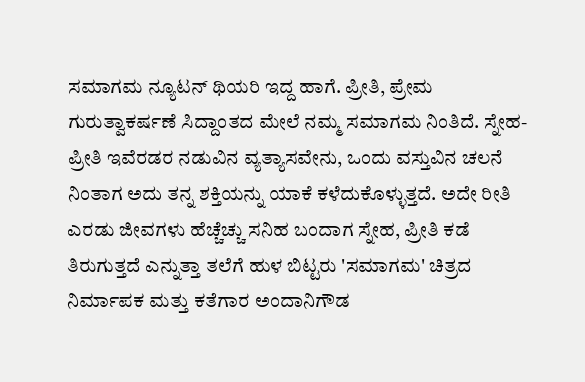ಸಮಾಗಮ ನ್ಯೂಟನ್ ಥಿಯರಿ ಇದ್ದ ಹಾಗೆ. ಪ್ರೀತಿ, ಪ್ರೇಮ ಗುರುತ್ವಾಕರ್ಷಣೆ ಸಿದ್ದಾಂತದ ಮೇಲೆ ನಮ್ಮ ಸಮಾಗಮ ನಿಂತಿದೆ. ಸ್ನೇಹ-ಪ್ರೀತಿ ಇವೆರಡರ ನಡುವಿನ ವ್ಯತ್ಯಾಸವೇನು, ಒಂದು ವಸ್ತುವಿನ ಚಲನೆ ನಿಂತಾಗ ಅದು ತನ್ನ ಶಕ್ತಿಯನ್ನು ಯಾಕೆ ಕಳೆದುಕೊಳ್ಳುತ್ತದೆ. ಅದೇ ರೀತಿ ಎರಡು ಜೀವಗಳು ಹೆಚ್ಚೆಚ್ಚು ಸನಿಹ ಬಂದಾಗ ಸ್ನೇಹ, ಪ್ರೀತಿ ಕಡೆ ತಿರುಗುತ್ತದೆ ಎನ್ನುತ್ತಾ ತಲೆಗೆ ಹುಳ ಬಿಟ್ಟರು 'ಸಮಾಗಮ' ಚಿತ್ರದ ನಿರ್ಮಾಪಕ ಮತ್ತು ಕತೆಗಾರ ಅಂದಾನಿಗೌಡ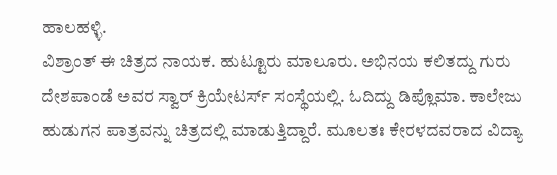ಹಾಲಹಳ್ಳಿ.
ವಿಶ್ರಾಂತ್ ಈ ಚಿತ್ರದ ನಾಯಕ. ಹುಟ್ಟೂರು ಮಾಲೂರು. ಅಭಿನಯ ಕಲಿತದ್ದು ಗುರು ದೇಶಪಾಂಡೆ ಅವರ ಸ್ವಾರ್ ಕ್ರಿಯೇಟರ್ಸ್ ಸಂಸ್ಥೆಯಲ್ಲಿ. ಓದಿದ್ದು ಡಿಪ್ಲೊಮಾ. ಕಾಲೇಜು ಹುಡುಗನ ಪಾತ್ರವನ್ನು ಚಿತ್ರದಲ್ಲಿ ಮಾಡುತ್ತಿದ್ದಾರೆ. ಮೂಲತಃ ಕೇರಳದವರಾದ ವಿದ್ಯಾ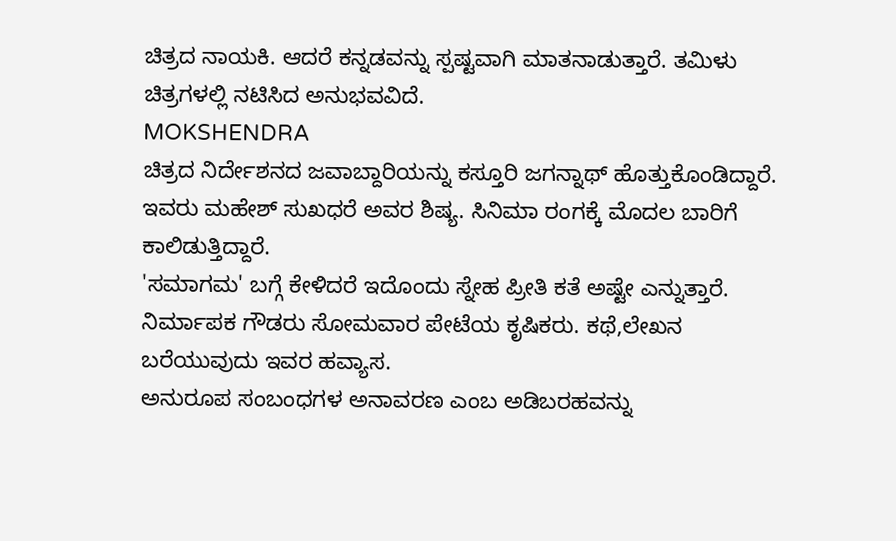ಚಿತ್ರದ ನಾಯಕಿ. ಆದರೆ ಕನ್ನಡವನ್ನು ಸ್ಪಷ್ಟವಾಗಿ ಮಾತನಾಡುತ್ತಾರೆ. ತಮಿಳು ಚಿತ್ರಗಳಲ್ಲಿ ನಟಿಸಿದ ಅನುಭವವಿದೆ.
MOKSHENDRA
ಚಿತ್ರದ ನಿರ್ದೇಶನದ ಜವಾಬ್ದಾರಿಯನ್ನು ಕಸ್ತೂರಿ ಜಗನ್ನಾಥ್ ಹೊತ್ತುಕೊಂಡಿದ್ದಾರೆ. ಇವರು ಮಹೇಶ್ ಸುಖಧರೆ ಅವರ ಶಿಷ್ಯ. ಸಿನಿಮಾ ರಂಗಕ್ಕೆ ಮೊದಲ ಬಾರಿಗೆ ಕಾಲಿಡುತ್ತಿದ್ದಾರೆ.
'ಸಮಾಗಮ' ಬಗ್ಗೆ ಕೇಳಿದರೆ ಇದೊಂದು ಸ್ನೇಹ ಪ್ರೀತಿ ಕತೆ ಅಷ್ಟೇ ಎನ್ನುತ್ತಾರೆ. ನಿರ್ಮಾಪಕ ಗೌಡರು ಸೋಮವಾರ ಪೇಟೆಯ ಕೃಷಿಕರು. ಕಥೆ,ಲೇಖನ ಬರೆಯುವುದು ಇವರ ಹವ್ಯಾಸ.
ಅನುರೂಪ ಸಂಬಂಧಗಳ ಅನಾವರಣ ಎಂಬ ಅಡಿಬರಹವನ್ನು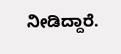ನೀಡಿದ್ದಾರೆ.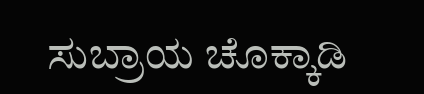ಸುಬ್ರಾಯ ಚೊಕ್ಕಾಡಿ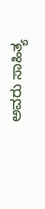ಅವರು ಸಾಹಿತ್ಯ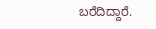ಬರೆದಿದ್ದಾರೆ.